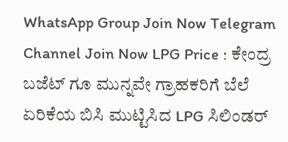WhatsApp Group Join Now Telegram Channel Join Now LPG Price : ಕೇಂದ್ರ ಬಜೆಟ್ ಗೂ ಮುನ್ನವೇ ಗ್ರಾಹಕರಿಗೆ ಬೆಲೆ ಏರಿಕೆಯ ಬಿಸಿ ಮುಟ್ಟಿಸಿದ LPG ಸಿಲಿಂಡರ್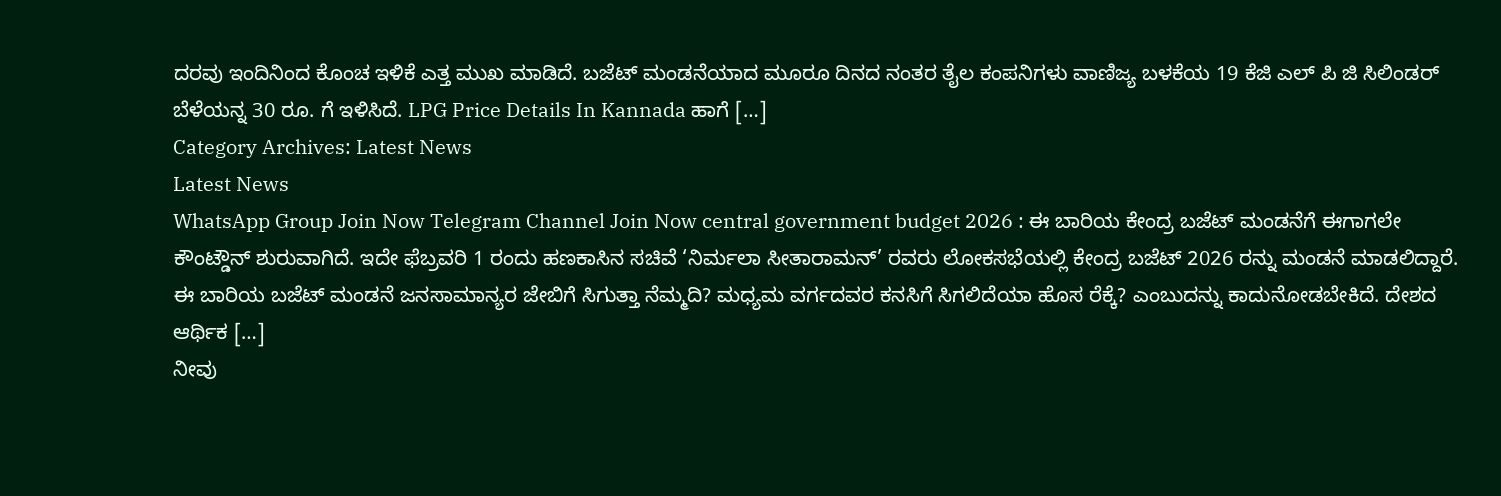ದರವು ಇಂದಿನಿಂದ ಕೊಂಚ ಇಳಿಕೆ ಎತ್ತ ಮುಖ ಮಾಡಿದೆ. ಬಜೆಟ್ ಮಂಡನೆಯಾದ ಮೂರೂ ದಿನದ ನಂತರ ತೈಲ ಕಂಪನಿಗಳು ವಾಣಿಜ್ಯ ಬಳಕೆಯ 19 ಕೆಜಿ ಎಲ್ ಪಿ ಜಿ ಸಿಲಿಂಡರ್ ಬೆಳೆಯನ್ನ 30 ರೂ. ಗೆ ಇಳಿಸಿದೆ. LPG Price Details In Kannada ಹಾಗೆ […]
Category Archives: Latest News
Latest News
WhatsApp Group Join Now Telegram Channel Join Now central government budget 2026 : ಈ ಬಾರಿಯ ಕೇಂದ್ರ ಬಜೆಟ್ ಮಂಡನೆಗೆ ಈಗಾಗಲೇ ಕೌಂಟ್ಡೌನ್ ಶುರುವಾಗಿದೆ. ಇದೇ ಫೆಬ್ರವರಿ 1 ರಂದು ಹಣಕಾಸಿನ ಸಚಿವೆ ‘ನಿರ್ಮಲಾ ಸೀತಾರಾಮನ್’ ರವರು ಲೋಕಸಭೆಯಲ್ಲಿ ಕೇಂದ್ರ ಬಜೆಟ್ 2026 ರನ್ನು ಮಂಡನೆ ಮಾಡಲಿದ್ದಾರೆ. ಈ ಬಾರಿಯ ಬಜೆಟ್ ಮಂಡನೆ ಜನಸಾಮಾನ್ಯರ ಜೇಬಿಗೆ ಸಿಗುತ್ತಾ ನೆಮ್ಮದಿ? ಮಧ್ಯಮ ವರ್ಗದವರ ಕನಸಿಗೆ ಸಿಗಲಿದೆಯಾ ಹೊಸ ರೆಕ್ಕೆ? ಎಂಬುದನ್ನು ಕಾದುನೋಡಬೇಕಿದೆ. ದೇಶದ ಆರ್ಥಿಕ […]
ನೀವು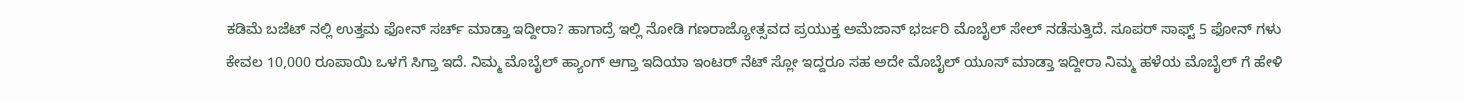ಕಡಿಮೆ ಬಜೆಟ್ ನಲ್ಲಿ ಉತ್ತಮ ಫೋನ್ ಸರ್ಚ್ ಮಾಡ್ತಾ ಇದ್ದೀರಾ? ಹಾಗಾದ್ರೆ ಇಲ್ಲಿ ನೋಡಿ ಗಣರಾಜ್ಯೋತ್ಸವದ ಪ್ರಯುಕ್ತ ಅಮೆಜಾನ್ ಭರ್ಜರಿ ಮೊಬೈಲ್ ಸೇಲ್ ನಡೆಸುತ್ತಿದೆ. ಸೂಪರ್ ಸಾಫ್ಟ್ 5 ಫೋನ್ ಗಳು ಕೇವಲ 10,000 ರೂಪಾಯಿ ಒಳಗೆ ಸಿಗ್ತಾ ಇದೆ. ನಿಮ್ಮ ಮೊಬೈಲ್ ಹ್ಯಾಂಗ್ ಆಗ್ತಾ ಇದಿಯಾ ಇಂಟರ್ ನೆಟ್ ಸ್ಲೋ ಇದ್ದರೂ ಸಹ ಅದೇ ಮೊಬೈಲ್ ಯೂಸ್ ಮಾಡ್ತಾ ಇದ್ದೀರಾ ನಿಮ್ಮ ಹಳೆಯ ಮೊಬೈಲ್ ಗೆ ಹೇಳಿ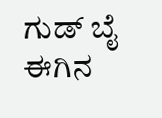ಗುಡ್ ಬೈ ಈಗಿನ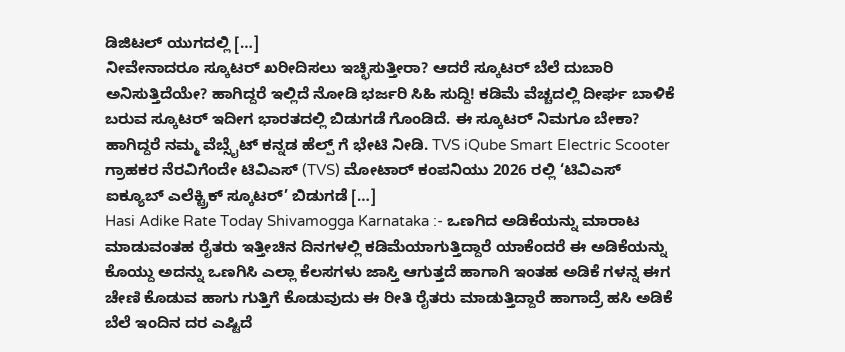ಡಿಜಿಟಲ್ ಯುಗದಲ್ಲಿ […]
ನೀವೇನಾದರೂ ಸ್ಕೂಟರ್ ಖರೀದಿಸಲು ಇಚ್ಛಿಸುತ್ತೀರಾ? ಆದರೆ ಸ್ಕೂಟರ್ ಬೆಲೆ ದುಬಾರಿ ಅನಿಸುತ್ತಿದೆಯೇ? ಹಾಗಿದ್ದರೆ ಇಲ್ಲಿದೆ ನೋಡಿ ಭರ್ಜರಿ ಸಿಹಿ ಸುದ್ದಿ! ಕಡಿಮೆ ವೆಚ್ಚದಲ್ಲಿ ದೀರ್ಘ ಬಾಳಿಕೆ ಬರುವ ಸ್ಕೂಟರ್ ಇದೀಗ ಭಾರತದಲ್ಲಿ ಬಿಡುಗಡೆ ಗೊಂಡಿದೆ. ಈ ಸ್ಕೂಟರ್ ನಿಮಗೂ ಬೇಕಾ? ಹಾಗಿದ್ದರೆ ನಮ್ಮ ವೆಬ್ಸೈಟ್ ಕನ್ನಡ ಹೆಲ್ಪ್ ಗೆ ಭೇಟಿ ನೀಡಿ. TVS iQube Smart Electric Scooter ಗ್ರಾಹಕರ ನೆರವಿಗೆಂದೇ ಟಿವಿಎಸ್ (TVS) ಮೋಟಾರ್ ಕಂಪನಿಯು 2026 ರಲ್ಲಿ ‘ಟಿವಿಎಸ್ ಐಕ್ಯೂಬ್ ಎಲೆಕ್ಟ್ರಿಕ್ ಸ್ಕೂಟರ್’ ಬಿಡುಗಡೆ […]
Hasi Adike Rate Today Shivamogga Karnataka :- ಒಣಗಿದ ಅಡಿಕೆಯನ್ನು ಮಾರಾಟ ಮಾಡುವಂತಹ ರೈತರು ಇತ್ತೀಚಿನ ದಿನಗಳಲ್ಲಿ ಕಡಿಮೆಯಾಗುತ್ತಿದ್ದಾರೆ ಯಾಕೆಂದರೆ ಈ ಅಡಿಕೆಯನ್ನು ಕೊಯ್ದು ಅದನ್ನು ಒಣಗಿಸಿ ಎಲ್ಲಾ ಕೆಲಸಗಳು ಜಾಸ್ತಿ ಆಗುತ್ತದೆ ಹಾಗಾಗಿ ಇಂತಹ ಅಡಿಕೆ ಗಳನ್ನ ಈಗ ಚೇಣಿ ಕೊಡುವ ಹಾಗು ಗುತ್ತಿಗೆ ಕೊಡುವುದು ಈ ರೀತಿ ರೈತರು ಮಾಡುತ್ತಿದ್ದಾರೆ ಹಾಗಾದ್ರೆ ಹಸಿ ಅಡಿಕೆ ಬೆಲೆ ಇಂದಿನ ದರ ಎಷ್ಟಿದೆ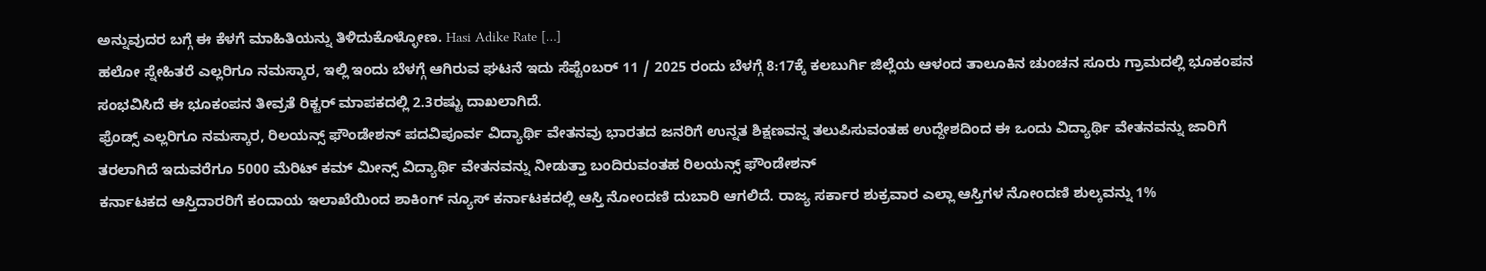ಅನ್ನುವುದರ ಬಗ್ಗೆ ಈ ಕೆಳಗೆ ಮಾಹಿತಿಯನ್ನು ತಿಳಿದುಕೊಳ್ಳೋಣ. Hasi Adike Rate […]
ಹಲೋ ಸ್ನೇಹಿತರೆ ಎಲ್ಲರಿಗೂ ನಮಸ್ಕಾರ, ಇಲ್ಲಿ ಇಂದು ಬೆಳಗ್ಗೆ ಆಗಿರುವ ಘಟನೆ ಇದು ಸೆಪ್ಟೆಂಬರ್ 11 / 2025 ರಂದು ಬೆಳಗ್ಗೆ 8:17ಕ್ಕೆ ಕಲಬುರ್ಗಿ ಜಿಲ್ಲೆಯ ಆಳಂದ ತಾಲೂಕಿನ ಚುಂಚನ ಸೂರು ಗ್ರಾಮದಲ್ಲಿ ಭೂಕಂಪನ ಸಂಭವಿಸಿದೆ ಈ ಭೂಕಂಪನ ತೀವ್ರತೆ ರಿಕ್ಟರ್ ಮಾಪಕದಲ್ಲಿ 2.3ರಷ್ಟು ದಾಖಲಾಗಿದೆ.
ಫ್ರೆಂಡ್ಸ್ ಎಲ್ಲರಿಗೂ ನಮಸ್ಕಾರ, ರಿಲಯನ್ಸ್ ಫೌಂಡೇಶನ್ ಪದವಿಪೂರ್ವ ವಿದ್ಯಾರ್ಥಿ ವೇತನವು ಭಾರತದ ಜನರಿಗೆ ಉನ್ನತ ಶಿಕ್ಷಣವನ್ನ ತಲುಪಿಸುವಂತಹ ಉದ್ದೇಶದಿಂದ ಈ ಒಂದು ವಿದ್ಯಾರ್ಥಿ ವೇತನವನ್ನು ಜಾರಿಗೆ ತರಲಾಗಿದೆ ಇದುವರೆಗೂ 5000 ಮೆರಿಟ್ ಕಮ್ ಮೀನ್ಸ್ ವಿದ್ಯಾರ್ಥಿ ವೇತನವನ್ನು ನೀಡುತ್ತಾ ಬಂದಿರುವಂತಹ ರಿಲಯನ್ಸ್ ಫೌಂಡೇಶನ್
ಕರ್ನಾಟಕದ ಆಸ್ತಿದಾರರಿಗೆ ಕಂದಾಯ ಇಲಾಖೆಯಿಂದ ಶಾಕಿಂಗ್ ನ್ಯೂಸ್ ಕರ್ನಾಟಕದಲ್ಲಿ ಆಸ್ತಿ ನೋಂದಣಿ ದುಬಾರಿ ಆಗಲಿದೆ. ರಾಜ್ಯ ಸರ್ಕಾರ ಶುಕ್ರವಾರ ಎಲ್ಲಾ ಆಸ್ತಿಗಳ ನೋಂದಣಿ ಶುಲ್ಕವನ್ನು 1%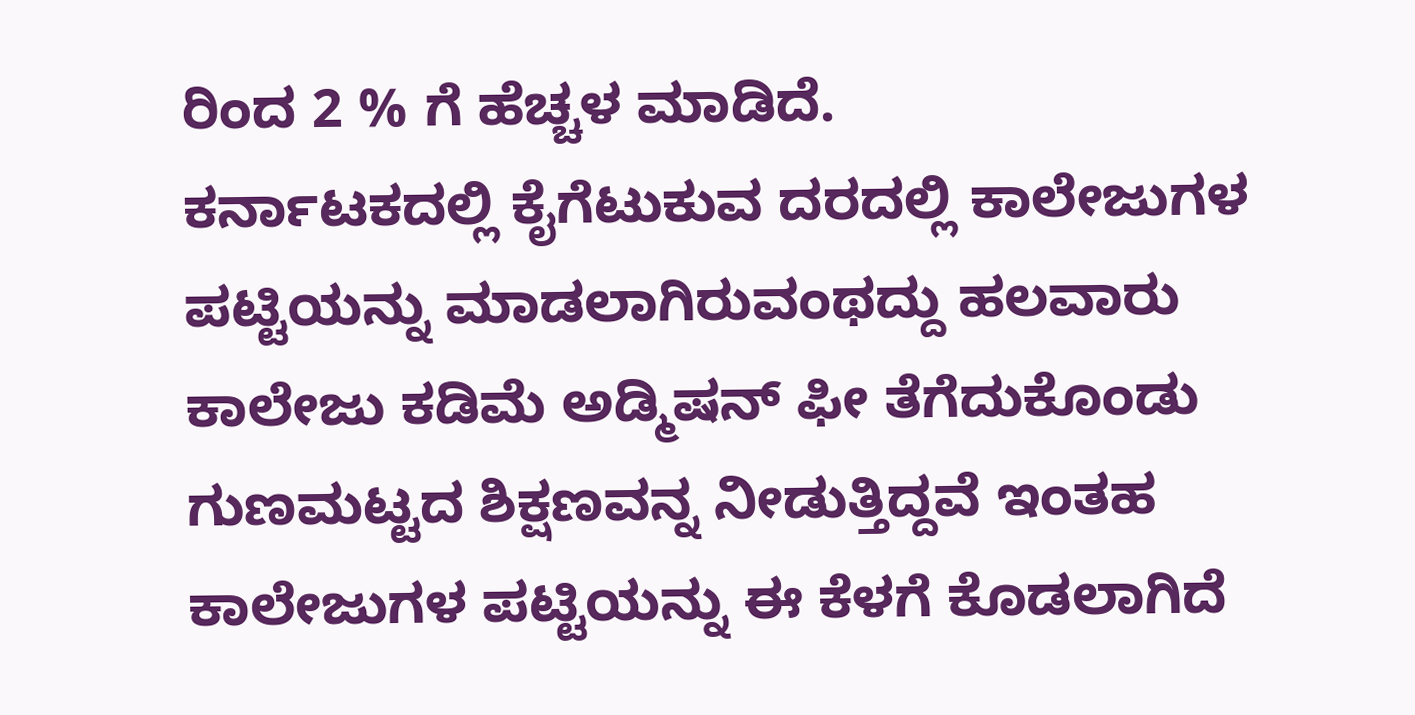ರಿಂದ 2 % ಗೆ ಹೆಚ್ಚಳ ಮಾಡಿದೆ.
ಕರ್ನಾಟಕದಲ್ಲಿ ಕೈಗೆಟುಕುವ ದರದಲ್ಲಿ ಕಾಲೇಜುಗಳ ಪಟ್ಟಿಯನ್ನು ಮಾಡಲಾಗಿರುವಂಥದ್ದು ಹಲವಾರು ಕಾಲೇಜು ಕಡಿಮೆ ಅಡ್ಮಿಷನ್ ಫೀ ತೆಗೆದುಕೊಂಡು ಗುಣಮಟ್ಟದ ಶಿಕ್ಷಣವನ್ನ ನೀಡುತ್ತಿದ್ದವೆ ಇಂತಹ ಕಾಲೇಜುಗಳ ಪಟ್ಟಿಯನ್ನು ಈ ಕೆಳಗೆ ಕೊಡಲಾಗಿದೆ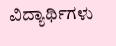ವಿದ್ಯಾರ್ಥಿಗಳು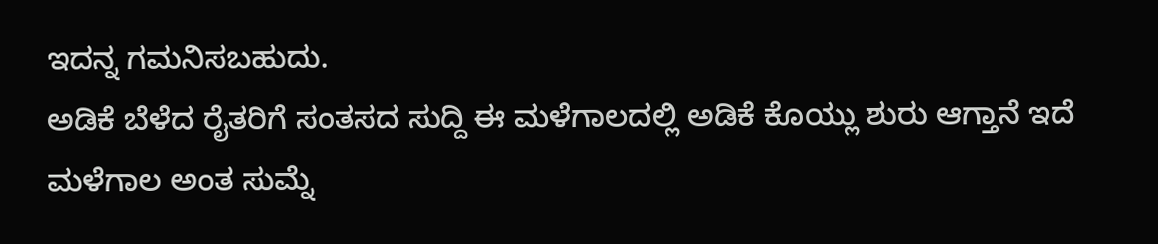ಇದನ್ನ ಗಮನಿಸಬಹುದು.
ಅಡಿಕೆ ಬೆಳೆದ ರೈತರಿಗೆ ಸಂತಸದ ಸುದ್ದಿ ಈ ಮಳೆಗಾಲದಲ್ಲಿ ಅಡಿಕೆ ಕೊಯ್ಲು ಶುರು ಆಗ್ತಾನೆ ಇದೆ ಮಳೆಗಾಲ ಅಂತ ಸುಮ್ನೆ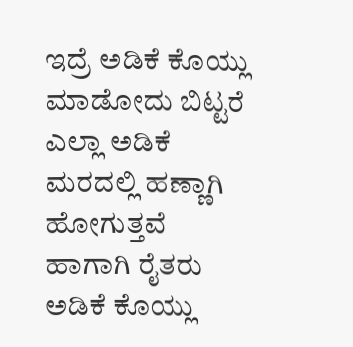ಇದ್ರೆ ಅಡಿಕೆ ಕೊಯ್ಲು ಮಾಡೋದು ಬಿಟ್ಟರೆ ಎಲ್ಲಾ ಅಡಿಕೆ ಮರದಲ್ಲಿ ಹಣ್ಣಾಗಿ ಹೋಗುತ್ತವೆ ಹಾಗಾಗಿ ರೈತರು ಅಡಿಕೆ ಕೊಯ್ಲು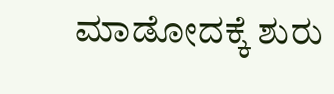ಮಾಡೋದಕ್ಕೆ ಶುರು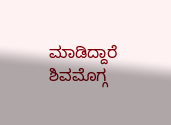ಮಾಡಿದ್ದಾರೆ ಶಿವಮೊಗ್ಗ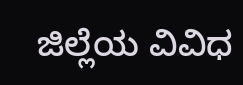ಜಿಲ್ಲೆಯ ವಿವಿಧ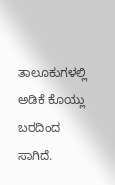ತಾಲೂಕುಗಳಲ್ಲಿ ಅಡಿಕೆ ಕೊಯ್ಲು ಬರದಿಂದ ಸಾಗಿದೆ.